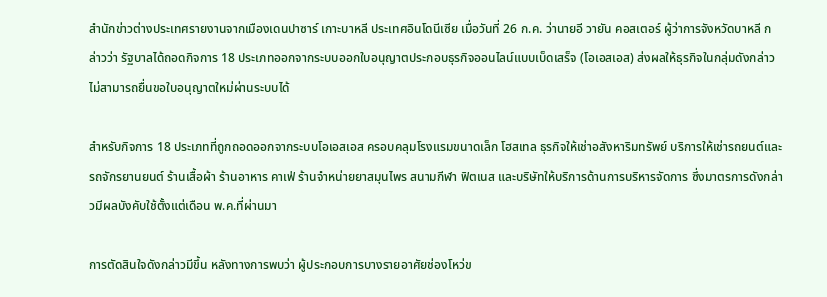สำนักข่าวต่างประเทศรายงานจากเมืองเดนปาซาร์ เกาะบาหลี ประเทศอินโดนีเซีย เมื่อวันที่ 26 ก.ค. ว่านายอี วายัน คอสเตอร์ ผู้ว่าการจังหวัดบาหลี กล่าวว่า รัฐบาลได้ถอดกิจการ 18 ประเภทออกจากระบบออกใบอนุญาตประกอบธุรกิจออนไลน์แบบเบ็ดเสร็จ (โอเอสเอส) ส่งผลให้ธุรกิจในกลุ่มดังกล่าวไม่สามารถยื่นขอใบอนุญาตใหม่ผ่านระบบได้

สำหรับกิจการ 18 ประเภทที่ถูกถอดออกจากระบบโอเอสเอส ครอบคลุมโรงแรมขนาดเล็ก โฮสเทล ธุรกิจให้เช่าอสังหาริมทรัพย์ บริการให้เช่ารถยนต์และรถจักรยานยนต์ ร้านเสื้อผ้า ร้านอาหาร คาเฟ่ ร้านจำหน่ายยาสมุนไพร สนามกีฬา ฟิตเนส และบริษัทให้บริการด้านการบริหารจัดการ ซึ่งมาตรการดังกล่าวมีผลบังคับใช้ตั้งแต่เดือน พ.ค.ที่ผ่านมา

การตัดสินใจดังกล่าวมีขึ้น หลังทางการพบว่า ผู้ประกอบการบางรายอาศัยช่องโหว่ข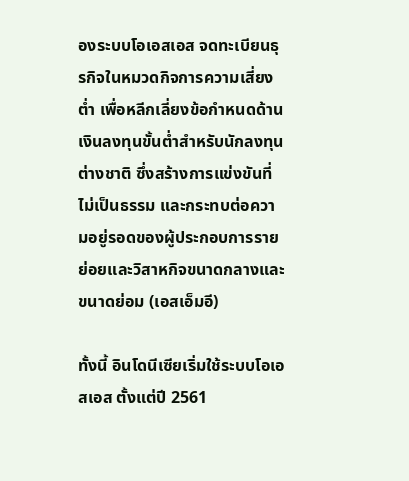องระบบโอเอสเอส จดทะเบียนธุรกิจในหมวดกิจการความเสี่ยงต่ำ เพื่อหลีกเลี่ยงข้อกำหนดด้านเงินลงทุนขั้นต่ำสำหรับนักลงทุนต่างชาติ ซึ่งสร้างการแข่งขันที่ไม่เป็นธรรม และกระทบต่อความอยู่รอดของผู้ประกอบการรายย่อยและวิสาหกิจขนาดกลางและขนาดย่อม (เอสเอ็มอี)

ทั้งนี้ อินโดนีเซียเริ่มใช้ระบบโอเอสเอส ตั้งแต่ปี 2561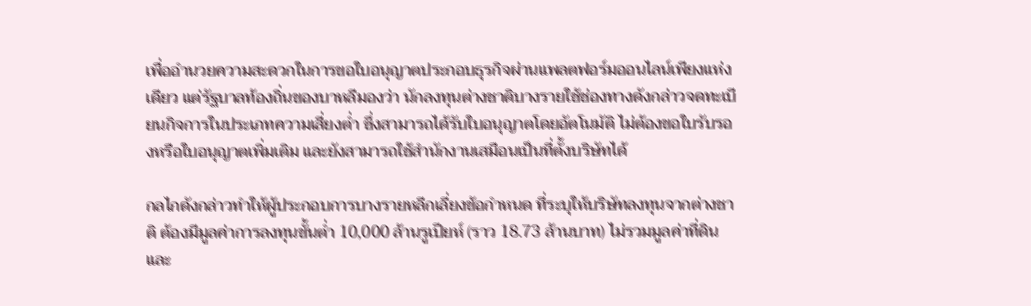เพื่ออำนวยความสะดวกในการขอใบอนุญาตประกอบธุรกิจผ่านแพลตฟอร์มออนไลน์เพียงแห่งเดียว แต่รัฐบาลท้องถิ่นของบาหลีมองว่า นักลงทุนต่างชาติบางรายใช้ช่องทางดังกล่าวจดทะเบียนกิจการในประเภทความเสี่ยงต่ำ ซึ่งสามารถได้รับใบอนุญาตโดยอัตโนมัติ ไม่ต้องขอใบรับรองหรือใบอนุญาตเพิ่มเติม และยังสามารถใช้สำนักงานเสมือนเป็นที่ตั้งบริษัทได้

กลไกดังกล่าวทำให้ผู้ประกอบการบางรายหลีกเลี่ยงข้อกำหนด ที่ระบุให้บริษัทลงทุนจากต่างชาติ ต้องมีมูลค่าการลงทุนขั้นต่ำ 10,000 ล้านรูเปียห์ (ราว 18.73 ล้านบาท) ไม่รวมมูลค่าที่ดินและ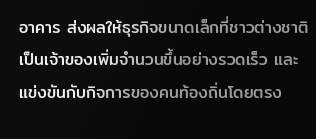อาคาร ส่งผลให้ธุรกิจขนาดเล็กที่ชาวต่างชาติเป็นเจ้าของเพิ่มจำนวนขึ้นอย่างรวดเร็ว และแข่งขันกับกิจการของคนท้องถิ่นโดยตรง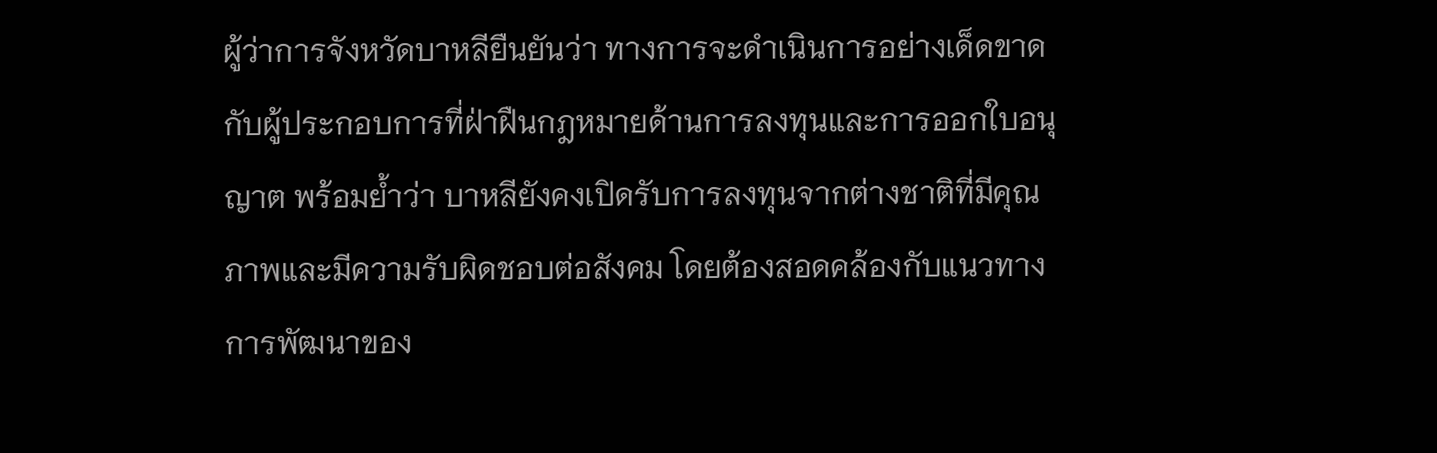ผู้ว่าการจังหวัดบาหลียืนยันว่า ทางการจะดำเนินการอย่างเด็ดขาดกับผู้ประกอบการที่ฝ่าฝืนกฎหมายด้านการลงทุนและการออกใบอนุญาต พร้อมย้ำว่า บาหลียังคงเปิดรับการลงทุนจากต่างชาติที่มีคุณภาพและมีความรับผิดชอบต่อสังคม โดยต้องสอดคล้องกับแนวทางการพัฒนาของ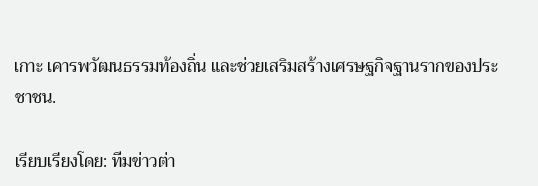เกาะ เคารพวัฒนธรรมท้องถิ่น และช่วยเสริมสร้างเศรษฐกิจฐานรากของประชาชน.

เรียบเรียงโดย: ทีมข่าวต่า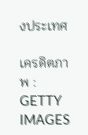งประเทศ

เครดิตภาพ : GETTY IMAGES